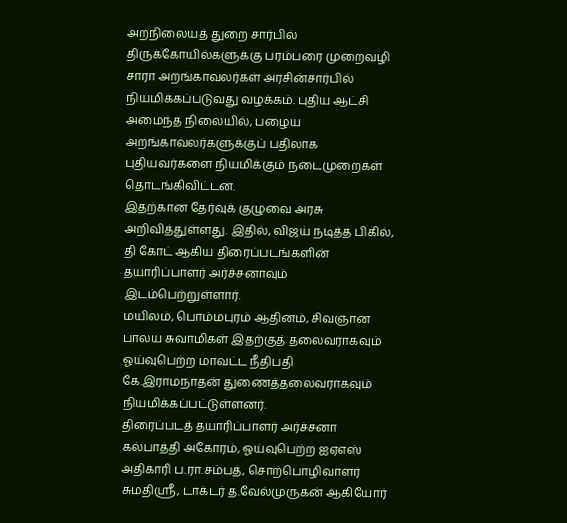அறநிலையத் துறை சார்பில் திருக்கோயில்களுக்கு பரம்பரை முறைவழி சாரா அறங்காவலர்கள் அரசின்சார்பில் நியமிக்கப்படுவது வழக்கம். புதிய ஆட்சி அமைந்த நிலையில், பழைய அறங்காவலர்களுக்குப் பதிலாக புதியவர்களை நியமிக்கும் நடைமுறைகள் தொடங்கிவிட்டன.
இதற்கான தேர்வுக் குழுவை அரசு அறிவித்துள்ளது. இதில், விஜய் நடித்த பிகில், தி கோட் ஆகிய திரைப்படங்களின் தயாரிப்பாளர் அர்ச்சனாவும் இடம்பெற்றுள்ளார்.
மயிலம், பொம்மபுரம் ஆதினம், சிவஞான பாலய சுவாமிகள் இதற்குத் தலைவராகவும் ஓய்வுபெற்ற மாவட்ட நீதிபதி கே.இராமநாதன் துணைத்தலைவராகவும் நியமிக்கப்பட்டுள்ளனர்.
திரைப்படத் தயாரிப்பாளர் அர்ச்சனா கல்பாத்தி அகோரம், ஓய்வுபெற்ற ஐஏஎஸ் அதிகாரி ப.ரா.சம்பத், சொற்பொழிவாளர் சுமதிஸ்ரீ, டாக்டர் த.வேல்முருகன் ஆகியோர்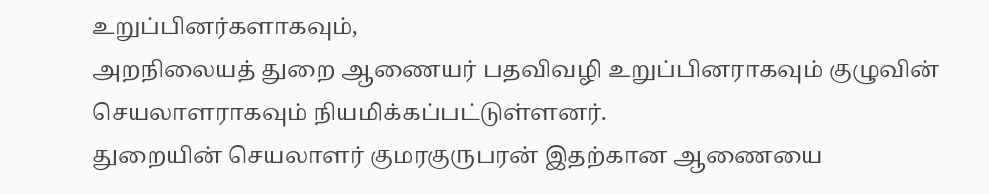உறுப்பினர்களாகவும்,
அறநிலையத் துறை ஆணையர் பதவிவழி உறுப்பினராகவும் குழுவின் செயலாளராகவும் நியமிக்கப்பட்டுள்ளனர்.
துறையின் செயலாளர் குமரகுருபரன் இதற்கான ஆணையை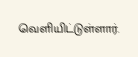வெளியிட்டுள்ளார்.